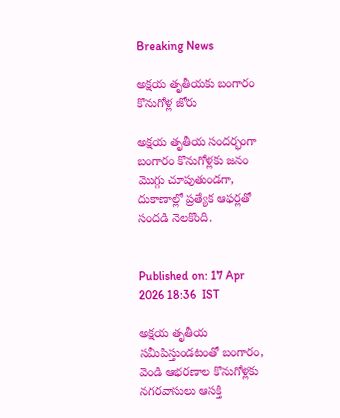Breaking News

అక్షయ తృతీయకు బంగారం కొనుగోళ్ల జోరు

అక్షయ తృతీయ సందర్భంగా బంగారం కొనుగోళ్లకు జనం మొగ్గు చూపుతుండగా, దుకాణాల్లో ప్రత్యేక ఆఫర్లతో సందడి నెలకొంది.


Published on: 17 Apr 2026 18:36  IST

అక్షయ తృతీయ సమీపిస్తుండటంతో బంగారం, వెండి ఆభరణాల కొనుగోళ్లకు నగరవాసులు ఆసక్తి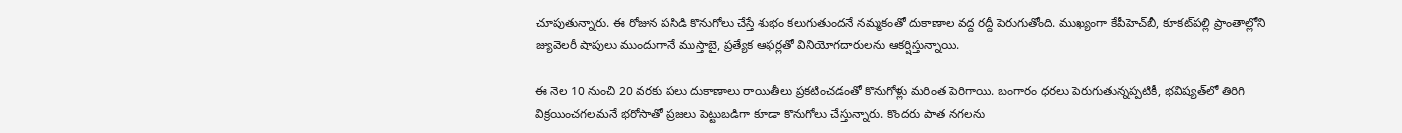చూపుతున్నారు. ఈ రోజున పసిడి కొనుగోలు చేస్తే శుభం కలుగుతుందనే నమ్మకంతో దుకాణాల వద్ద రద్దీ పెరుగుతోంది. ముఖ్యంగా కేపీహెచ్‌బీ, కూకట్‌పల్లి ప్రాంతాల్లోని జ్యువెలరీ షాపులు ముందుగానే ముస్తాబై, ప్రత్యేక ఆఫర్లతో వినియోగదారులను ఆకర్షిస్తున్నాయి.

ఈ నెల 10 నుంచి 20 వరకు పలు దుకాణాలు రాయితీలు ప్రకటించడంతో కొనుగోళ్లు మరింత పెరిగాయి. బంగారం ధరలు పెరుగుతున్నప్పటికీ, భవిష్యత్‌లో తిరిగి విక్రయించగలమనే భరోసాతో ప్రజలు పెట్టుబడిగా కూడా కొనుగోలు చేస్తున్నారు. కొందరు పాత నగలను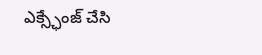ఎక్స్ఛేంజ్ చేసి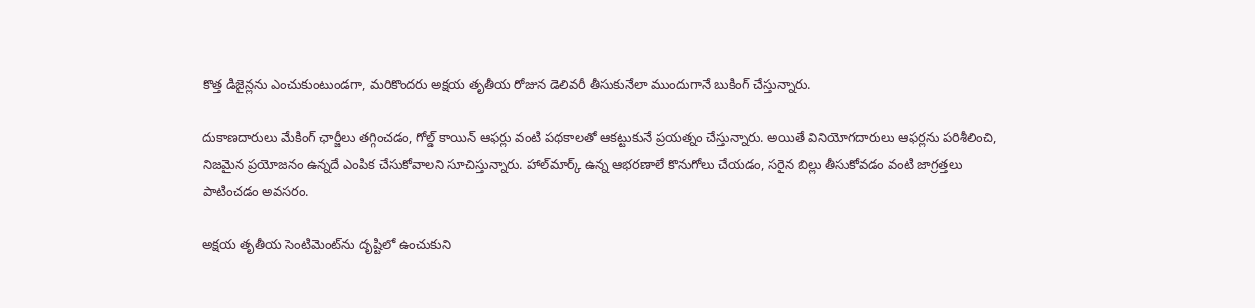కొత్త డిజైన్లను ఎంచుకుంటుండగా, మరికొందరు అక్షయ తృతీయ రోజున డెలివరీ తీసుకునేలా ముందుగానే బుకింగ్ చేస్తున్నారు.

దుకాణదారులు మేకింగ్ ఛార్జీలు తగ్గించడం, గోల్డ్ కాయిన్ ఆఫర్లు వంటి పథకాలతో ఆకట్టుకునే ప్రయత్నం చేస్తున్నారు. అయితే వినియోగదారులు ఆఫర్లను పరిశీలించి, నిజమైన ప్రయోజనం ఉన్నదే ఎంపిక చేసుకోవాలని సూచిస్తున్నారు. హాల్‌మార్క్ ఉన్న ఆభరణాలే కొనుగోలు చేయడం, సరైన బిల్లు తీసుకోవడం వంటి జాగ్రత్తలు పాటించడం అవసరం.

అక్షయ తృతీయ సెంటిమెంట్‌ను దృష్టిలో ఉంచుకుని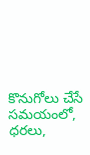కొనుగోలు చేసే సమయంలో, ధరలు,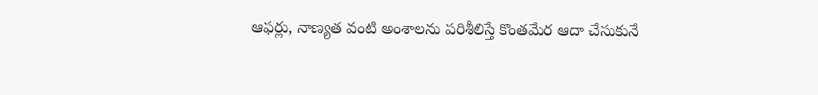ఆఫర్లు, నాణ్యత వంటి అంశాలను పరిశీలిస్తే కొంతమేర ఆదా చేసుకునే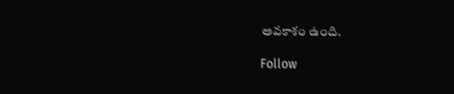అవకాశం ఉంది.

Follow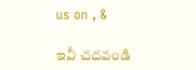us on , &

ఇవీ చదవండి